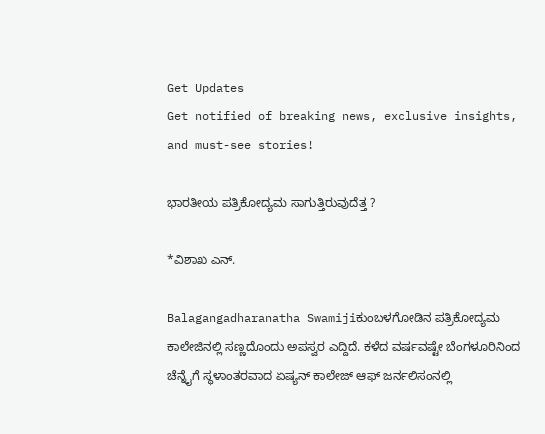Get Updates
Get notified of breaking news, exclusive insights, and must-see stories!

ಭಾರತೀಯ ಪತ್ರಿಕೋದ್ಯಮ ಸಾಗುತ್ತಿರುವುದೆತ್ತ ?

*ವಿಶಾಖ ಎನ್‌.

Balagangadharanatha Swamijiಕುಂಬಳಗೋಡಿನ ಪತ್ರಿಕೋದ್ಯಮ ಕಾಲೇಜಿನಲ್ಲಿ ಸಣ್ಣದೊಂದು ಅಪಸ್ವರ ಎದ್ದಿದೆ. ಕಳೆದ ವರ್ಷವಷ್ಟೇ ಬೆಂಗಳೂರಿನಿಂದ ಚೆನ್ನೈಗೆ ಸ್ಥಳಾಂತರವಾದ ಏಷ್ಯನ್‌ ಕಾಲೇಜ್‌ ಆಫ್‌ ಜರ್ನಲಿಸಂನಲ್ಲಿ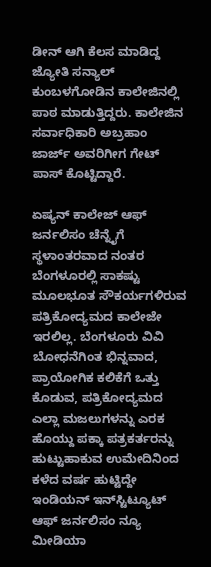ಡೀನ್‌ ಆಗಿ ಕೆಲಸ ಮಾಡಿದ್ದ ಜ್ಯೋತಿ ಸನ್ಯಾಲ್‌ ಕುಂಬಳಗೋಡಿನ ಕಾಲೇಜಿನಲ್ಲಿ ಪಾಠ ಮಾಡುತ್ತಿದ್ದರು. ಕಾಲೇಜಿನ ಸರ್ವಾಧಿಕಾರಿ ಅಬ್ರಹಾಂ ಜಾರ್ಜ್‌ ಅವರಿಗೀಗ ಗೇಟ್‌ ಪಾಸ್‌ ಕೊಟ್ಟಿದ್ದಾರೆ.

ಏಷ್ಯನ್‌ ಕಾಲೇಜ್‌ ಆಫ್‌ ಜರ್ನಲಿಸಂ ಚೆನ್ನೈಗೆ ಸ್ಥಳಾಂತರವಾದ ನಂತರ ಬೆಂಗಳೂರಲ್ಲಿ ಸಾಕಷ್ಟು ಮೂಲಭೂತ ಸೌಕರ್ಯಗಳಿರುವ ಪತ್ರಿಕೋದ್ಯಮದ ಕಾಲೇಜೇ ಇರಲಿಲ್ಲ. ಬೆಂಗಳೂರು ವಿವಿ ಬೋಧನೆಗಿಂತ ಭಿನ್ನವಾದ, ಪ್ರಾಯೋಗಿಕ ಕಲಿಕೆಗೆ ಒತ್ತು ಕೊಡುವ, ಪತ್ರಿಕೋದ್ಯಮದ ಎಲ್ಲಾ ಮಜಲುಗಳನ್ನು ಎರಕ ಹೊಯ್ದು ಪಕ್ಕಾ ಪತ್ರಕರ್ತರನ್ನು ಹುಟ್ಟುಹಾಕುವ ಉಮೇದಿನಿಂದ ಕಳೆದ ವರ್ಷ ಹುಟ್ಟಿದ್ದೇ ಇಂಡಿಯನ್‌ ಇನ್‌ಸ್ಟಿಟ್ಯೂಟ್‌ ಆಫ್‌ ಜರ್ನಲಿಸಂ ನ್ಯೂ ಮೀಡಿಯಾ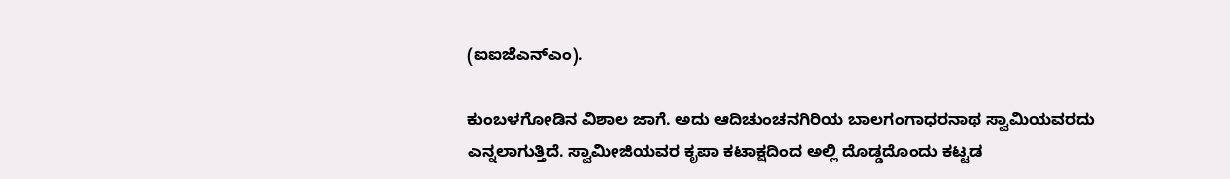(ಐಐಜೆಎನ್‌ಎಂ).

ಕುಂಬಳಗೋಡಿನ ವಿಶಾಲ ಜಾಗೆ. ಅದು ಆದಿಚುಂಚನಗಿರಿಯ ಬಾಲಗಂಗಾಧರನಾಥ ಸ್ವಾಮಿಯವರದು ಎನ್ನಲಾಗುತ್ತಿದೆ. ಸ್ವಾಮೀಜಿಯವರ ಕೃಪಾ ಕಟಾಕ್ಷದಿಂದ ಅಲ್ಲಿ ದೊಡ್ಡದೊಂದು ಕಟ್ಟಡ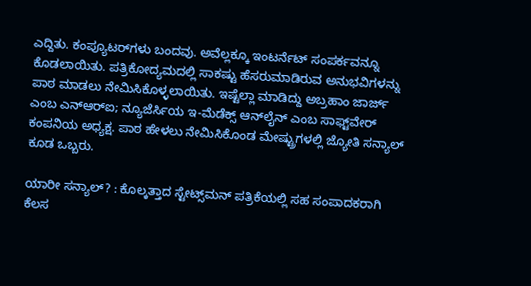ಎದ್ದಿತು. ಕಂಪ್ಯೂಟರ್‌ಗಳು ಬಂದವು. ಅವೆಲ್ಲಕ್ಕೂ ಇಂಟರ್ನೆಟ್‌ ಸಂಪರ್ಕವನ್ನೂ ಕೊಡಲಾಯಿತು. ಪತ್ರಿಕೋದ್ಯಮದಲ್ಲಿ ಸಾಕಷ್ಟು ಹೆಸರುಮಾಡಿರುವ ಅನುಭವಿಗಳನ್ನು ಪಾಠ ಮಾಡಲು ನೇಮಿಸಿಕೊಳ್ಳಲಾಯಿತು. ಇಷ್ಟೆಲ್ಲಾ ಮಾಡಿದ್ದು ಅಬ್ರಹಾಂ ಜಾರ್ಜ್‌ ಎಂಬ ಎನ್‌ಆರ್‌ಐ; ನ್ಯೂಜೆರ್ಸಿಯ ಇ-ಮೆಡೆಕ್ಸ್‌ ಆನ್‌ಲೈನ್‌ ಎಂಬ ಸಾಫ್ಟ್‌ವೇರ್‌ ಕಂಪನಿಯ ಅಧ್ಯಕ್ಷ. ಪಾಠ ಹೇಳಲು ನೇಮಿಸಿಕೊಂಡ ಮೇಷ್ಟ್ರುಗಳಲ್ಲಿ ಜ್ಯೋತಿ ಸನ್ಯಾಲ್‌ ಕೂಡ ಒಬ್ಬರು.

ಯಾರೀ ಸನ್ಯಾಲ್‌? : ಕೊಲ್ಕತ್ತಾದ ಸ್ಟೇಟ್ಸ್‌ಮನ್‌ ಪತ್ರಿಕೆಯಲ್ಲಿ ಸಹ ಸಂಪಾದಕರಾಗಿ ಕೆಲಸ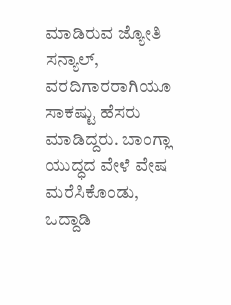ಮಾಡಿರುವ ಜ್ಯೋತಿ ಸನ್ಯಾಲ್‌, ವರದಿಗಾರರಾಗಿಯೂ ಸಾಕಷ್ಟು ಹೆಸರು ಮಾಡಿದ್ದರು. ಬಾಂಗ್ಲಾ ಯುದ್ಧದ ವೇಳೆ ವೇಷ ಮರೆಸಿಕೊಂಡು, ಒದ್ದಾಡಿ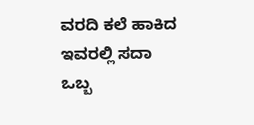ವರದಿ ಕಲೆ ಹಾಕಿದ ಇವರಲ್ಲಿ ಸದಾ ಒಬ್ಬ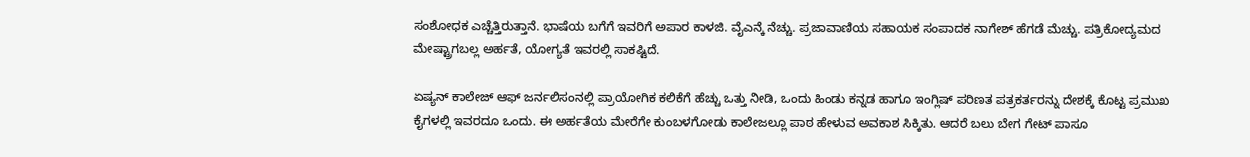ಸಂಶೋಧಕ ಎಚ್ಚೆತ್ತಿರುತ್ತಾನೆ. ಭಾಷೆಯ ಬಗೆಗೆ ಇವರಿಗೆ ಅಪಾರ ಕಾಳಜಿ. ವೈಎನ್ಕೆ ನೆಚ್ಚು. ಪ್ರಜಾವಾಣಿಯ ಸಹಾಯಕ ಸಂಪಾದಕ ನಾಗೇಶ್‌ ಹೆಗಡೆ ಮೆಚ್ಚು. ಪತ್ರಿಕೋದ್ಯಮದ ಮೇಷ್ಟ್ರಾಗಬಲ್ಲ ಅರ್ಹತೆ, ಯೋಗ್ಯತೆ ಇವರಲ್ಲಿ ಸಾಕಷ್ಟಿದೆ.

ಏಷ್ಯನ್‌ ಕಾಲೇಜ್‌ ಆಫ್‌ ಜರ್ನಲಿಸಂನಲ್ಲಿ ಪ್ರಾಯೋಗಿಕ ಕಲಿಕೆಗೆ ಹೆಚ್ಚು ಒತ್ತು ನೀಡಿ, ಒಂದು ಹಿಂಡು ಕನ್ನಡ ಹಾಗೂ ಇಂಗ್ಲಿಷ್‌ ಪರಿಣತ ಪತ್ರಕರ್ತರನ್ನು ದೇಶಕ್ಕೆ ಕೊಟ್ಟ ಪ್ರಮುಖ ಕೈಗಳಲ್ಲಿ ಇವರದೂ ಒಂದು. ಈ ಅರ್ಹತೆಯ ಮೇರೆಗೇ ಕುಂಬಳಗೋಡು ಕಾಲೇಜಲ್ಲೂ ಪಾಠ ಹೇಳುವ ಅವಕಾಶ ಸಿಕ್ಕಿತು. ಆದರೆ ಬಲು ಬೇಗ ಗೇಟ್‌ ಪಾಸೂ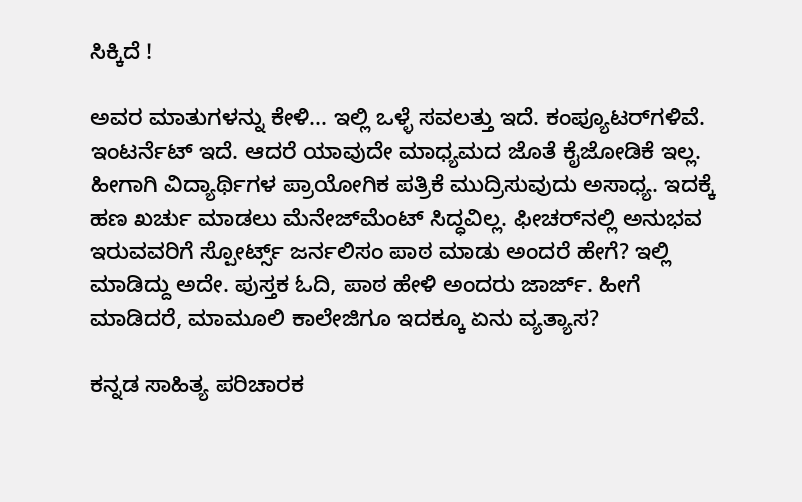ಸಿಕ್ಕಿದೆ !

ಅವರ ಮಾತುಗಳನ್ನು ಕೇಳಿ... ಇಲ್ಲಿ ಒಳ್ಳೆ ಸವಲತ್ತು ಇದೆ. ಕಂಪ್ಯೂಟರ್‌ಗಳಿವೆ. ಇಂಟರ್ನೆಟ್‌ ಇದೆ. ಆದರೆ ಯಾವುದೇ ಮಾಧ್ಯಮದ ಜೊತೆ ಕೈಜೋಡಿಕೆ ಇಲ್ಲ. ಹೀಗಾಗಿ ವಿದ್ಯಾರ್ಥಿಗಳ ಪ್ರಾಯೋಗಿಕ ಪತ್ರಿಕೆ ಮುದ್ರಿಸುವುದು ಅಸಾಧ್ಯ. ಇದಕ್ಕೆ ಹಣ ಖರ್ಚು ಮಾಡಲು ಮೆನೇಜ್‌ಮೆಂಟ್‌ ಸಿದ್ಧವಿಲ್ಲ. ಫೀಚರ್‌ನಲ್ಲಿ ಅನುಭವ ಇರುವವರಿಗೆ ಸ್ಪೋರ್ಟ್ಸ್‌ ಜರ್ನಲಿಸಂ ಪಾಠ ಮಾಡು ಅಂದರೆ ಹೇಗೆ? ಇಲ್ಲಿ ಮಾಡಿದ್ದು ಅದೇ. ಪುಸ್ತಕ ಓದಿ, ಪಾಠ ಹೇಳಿ ಅಂದರು ಜಾರ್ಜ್‌. ಹೀಗೆ ಮಾಡಿದರೆ, ಮಾಮೂಲಿ ಕಾಲೇಜಿಗೂ ಇದಕ್ಕೂ ಏನು ವ್ಯತ್ಯಾಸ?

ಕನ್ನಡ ಸಾಹಿತ್ಯ ಪರಿಚಾರಕ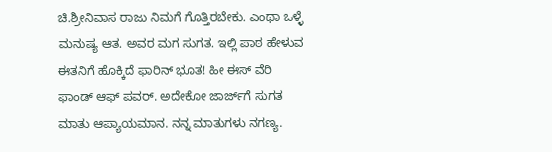ಚಿ.ಶ್ರೀನಿವಾಸ ರಾಜು ನಿಮಗೆ ಗೊತ್ತಿರಬೇಕು. ಎಂಥಾ ಒಳ್ಳೆ ಮನುಷ್ಯ ಆತ. ಅವರ ಮಗ ಸುಗತ. ಇಲ್ಲಿ ಪಾಠ ಹೇಳುವ ಈತನಿಗೆ ಹೊಕ್ಕಿದೆ ಫಾರಿನ್‌ ಭೂತ! ಹೀ ಈಸ್‌ ವೆರಿ ಫಾಂಡ್‌ ಆಫ್‌ ಪವರ್‌. ಅದೇಕೋ ಜಾರ್ಜ್‌ಗೆ ಸುಗತ ಮಾತು ಆಪ್ಯಾಯಮಾನ. ನನ್ನ ಮಾತುಗಳು ನಗಣ್ಯ.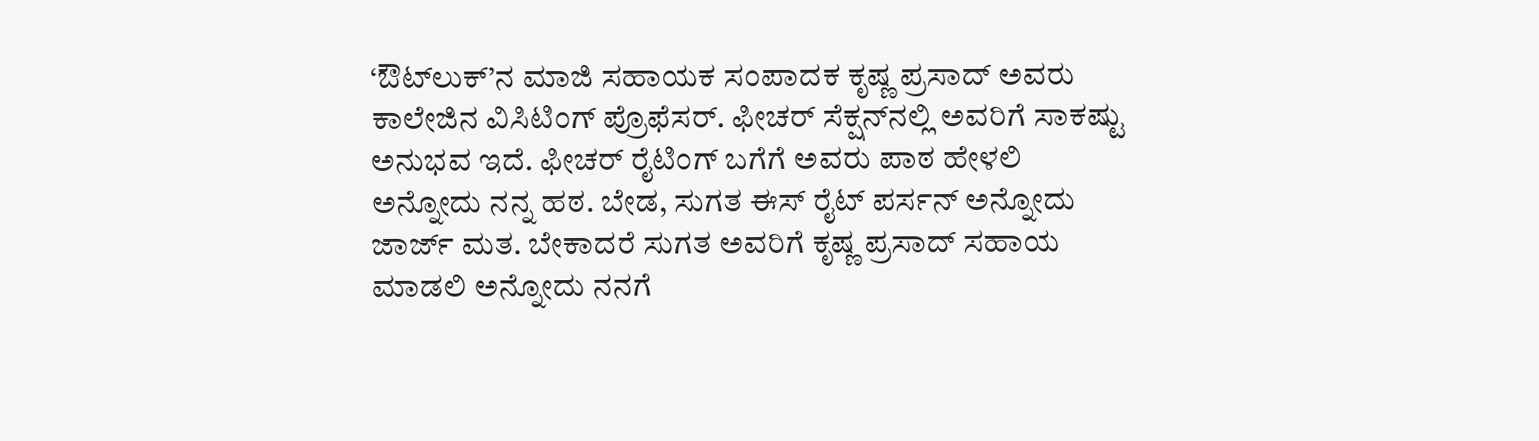‘ಔಟ್‌ಲುಕ್‌’ನ ಮಾಜಿ ಸಹಾಯಕ ಸಂಪಾದಕ ಕೃಷ್ಣ ಪ್ರಸಾದ್‌ ಅವರು ಕಾಲೇಜಿನ ವಿಸಿಟಿಂಗ್‌ ಪ್ರೊಫೆಸರ್‌. ಫೀಚರ್‌ ಸೆಕ್ಷನ್‌ನಲ್ಲಿ ಅವರಿಗೆ ಸಾಕಷ್ಟು ಅನುಭವ ಇದೆ. ಫೀಚರ್‌ ರೈಟಿಂಗ್‌ ಬಗೆಗೆ ಅವರು ಪಾಠ ಹೇಳಲಿ ಅನ್ನೋದು ನನ್ನ ಹಠ. ಬೇಡ, ಸುಗತ ಈಸ್‌ ರೈಟ್‌ ಪರ್ಸನ್‌ ಅನ್ನೋದು ಜಾರ್ಜ್‌ ಮತ. ಬೇಕಾದರೆ ಸುಗತ ಅವರಿಗೆ ಕೃಷ್ಣ ಪ್ರಸಾದ್‌ ಸಹಾಯ ಮಾಡಲಿ ಅನ್ನೋದು ನನಗೆ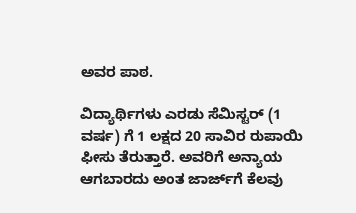ಅವರ ಪಾಠ.

ವಿದ್ಯಾರ್ಥಿಗಳು ಎರಡು ಸೆಮಿಸ್ಟರ್‌ (1 ವರ್ಷ) ಗೆ 1 ಲಕ್ಷದ 20 ಸಾವಿರ ರುಪಾಯಿ ಫೀಸು ತೆರುತ್ತಾರೆ. ಅವರಿಗೆ ಅನ್ಯಾಯ ಆಗಬಾರದು ಅಂತ ಜಾರ್ಜ್‌ಗೆ ಕೆಲವು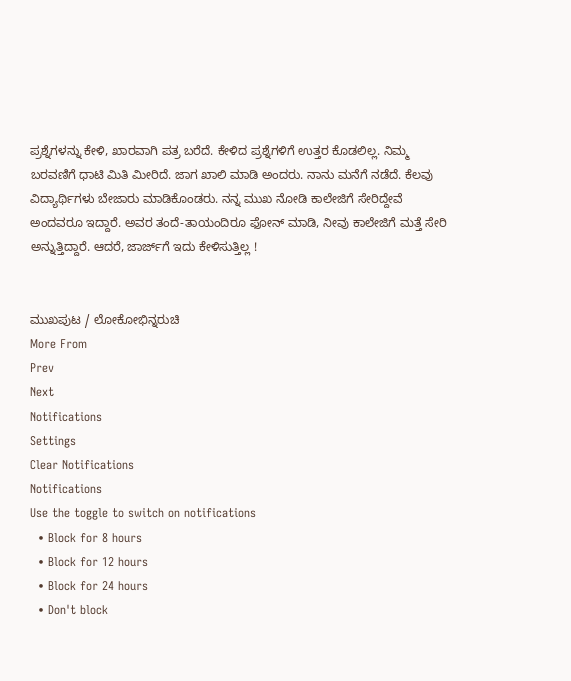ಪ್ರಶ್ನೆಗಳನ್ನು ಕೇಳಿ, ಖಾರವಾಗಿ ಪತ್ರ ಬರೆದೆ. ಕೇಳಿದ ಪ್ರಶ್ನೆಗಳಿಗೆ ಉತ್ತರ ಕೊಡಲಿಲ್ಲ. ನಿಮ್ಮ ಬರವಣಿಗೆ ಧಾಟಿ ಮಿತಿ ಮೀರಿದೆ. ಜಾಗ ಖಾಲಿ ಮಾಡಿ ಅಂದರು. ನಾನು ಮನೆಗೆ ನಡೆದೆ. ಕೆಲವು ವಿದ್ಯಾರ್ಥಿಗಳು ಬೇಜಾರು ಮಾಡಿಕೊಂಡರು. ನನ್ನ ಮುಖ ನೋಡಿ ಕಾಲೇಜಿಗೆ ಸೇರಿದ್ದೇವೆ ಅಂದವರೂ ಇದ್ದಾರೆ. ಅವರ ತಂದೆ-ತಾಯಂದಿರೂ ಫೋನ್‌ ಮಾಡಿ, ನೀವು ಕಾಲೇಜಿಗೆ ಮತ್ತೆ ಸೇರಿ ಅನ್ನುತ್ತಿದ್ದಾರೆ. ಆದರೆ, ಜಾರ್ಜ್‌ಗೆ ಇದು ಕೇಳಿಸುತ್ತಿಲ್ಲ !


ಮುಖಪುಟ / ಲೋಕೋಭಿನ್ನರುಚಿ
More From
Prev
Next
Notifications
Settings
Clear Notifications
Notifications
Use the toggle to switch on notifications
  • Block for 8 hours
  • Block for 12 hours
  • Block for 24 hours
  • Don't block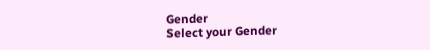Gender
Select your Gender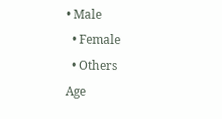• Male
  • Female
  • Others
Age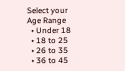Select your Age Range
  • Under 18
  • 18 to 25
  • 26 to 35
  • 36 to 45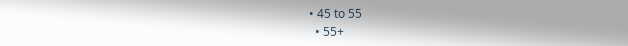• 45 to 55
  • 55+